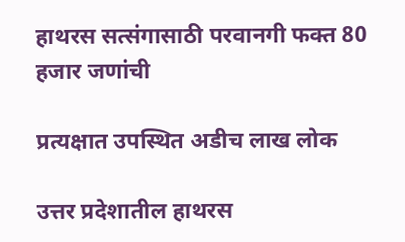हाथरस सत्संगासाठी परवानगी फक्त 80 हजार जणांची

प्रत्यक्षात उपस्थित अडीच लाख लोक

उत्तर प्रदेशातील हाथरस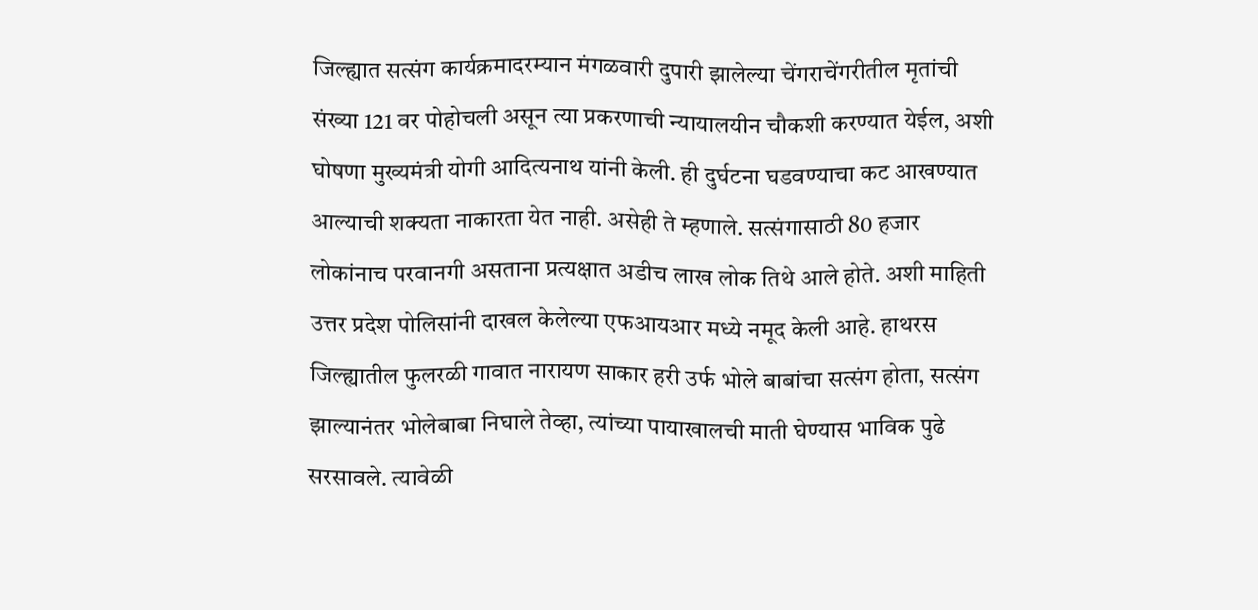जिल्ह्यात सत्संग कार्यक्रमादरम्यान मंगळवारी दुपारी झालेल्या चेंगराचेंगरीतील मृतांची संख्या 121 वर पोहोचली असून त्या प्रकरणाची न्यायालयीन चौकशी करण्यात येईल, अशी घोषणा मुख्यमंत्री योगी आदित्यनाथ यांनी केली. ही दुर्घटना घडवण्याचा कट आखण्यात आल्याची शक्यता नाकारता येत नाही. असेही ते म्हणाले. सत्संगासाठी 80 हजार लोकांनाच परवानगी असताना प्रत्यक्षात अडीच लाख लोक तिथे आले होते. अशी माहिती उत्तर प्रदेश पोलिसांनी दाखल केलेल्या एफआयआर मध्ये नमूद केली आहे. हाथरस जिल्ह्यातील फुलरळी गावात नारायण साकार हरी उर्फ भोले बाबांचा सत्संग होता, सत्संग झाल्यानंतर भोलेबाबा निघाले तेव्हा, त्यांच्या पायाखालची माती घेण्यास भाविक पुढे सरसावले. त्यावेळी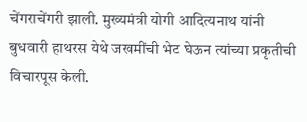चेंगराचेंगरी झाली. मुख्यमंत्री योगी आदित्यनाथ यांनी बुधवारी हाथरस येथे जखमींची भेट घेऊन त्यांच्या प्रकृतीची विचारपूस केली.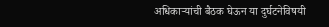अधिकाऱ्यांची बैठक घेऊन या दुर्घटनेविषयी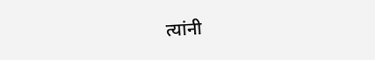त्यांनी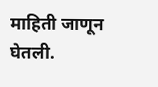माहिती जाणून घेतली.